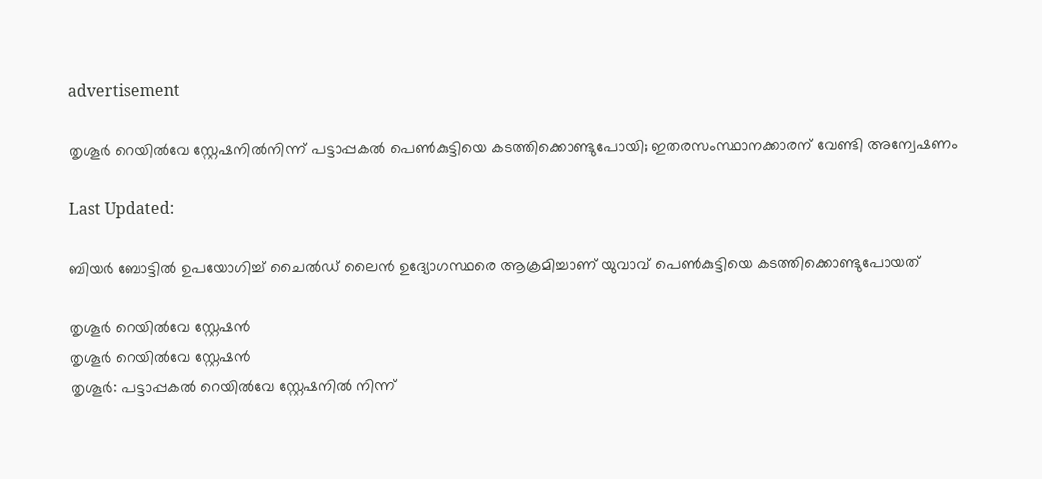advertisement

തൃശൂർ റെയിൽവേ സ്റ്റേഷനിൽനിന്ന് പട്ടാപ്പകൽ പെൺകുട്ടിയെ കടത്തിക്കൊണ്ടുപോയി; ഇതരസംസ്ഥാനക്കാരന് വേണ്ടി അന്വേഷണം

Last Updated:

ബിയർ ബോട്ടിൽ ഉപയോഗിച്ച് ചൈൽഡ് ലൈൻ ഉദ്യോഗസ്ഥരെ ആക്രമിച്ചാണ് യുവാവ് പെൺകുട്ടിയെ കടത്തിക്കൊണ്ടുപോയത്

തൃശൂർ റെയിൽവേ സ്റ്റേഷൻ
തൃശൂർ റെയിൽവേ സ്റ്റേഷൻ
തൃശൂർ: പട്ടാപ്പകൽ റെയിൽവേ സ്റ്റേഷനിൽ നിന്ന്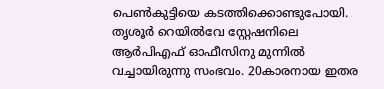പെൺകുട്ടിയെ കടത്തിക്കൊണ്ടുപോയി. തൃശൂർ റെയിൽവേ സ്റ്റേഷനിലെ ആർപിഎഫ് ഓഫീസിനു മുന്നിൽ വച്ചായിരുന്നു സംഭവം. 20കാരനായ ഇതര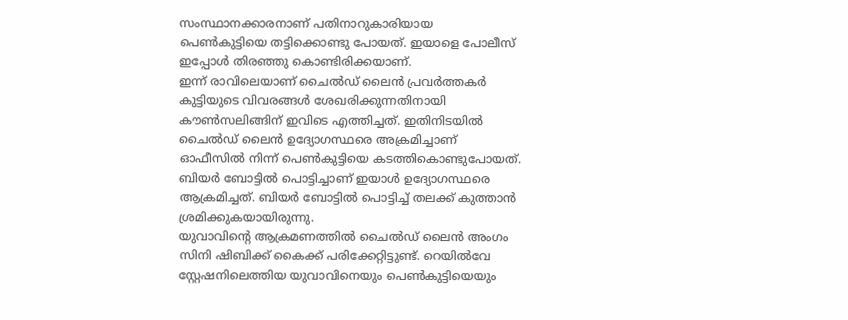സംസ്ഥാനക്കാരനാണ് പതിനാറുകാരിയായ പെൺകുട്ടിയെ തട്ടിക്കൊണ്ടു പോയത്. ഇയാളെ പോലീസ് ഇപ്പോൾ തിരഞ്ഞു കൊണ്ടിരിക്കയാണ്.
ഇന്ന് രാവിലെയാണ് ചൈൽഡ് ലൈൻ പ്രവർത്തകർ കുട്ടിയുടെ വിവരങ്ങൾ ശേഖരിക്കുന്നതിനായി കൗൺസലിങ്ങിന് ഇവിടെ എത്തിച്ചത്. ഇതിനിടയിൽ ചൈൽഡ് ലൈൻ ഉദ്യോഗസ്ഥരെ അക്രമിച്ചാണ് ഓഫീസിൽ നിന്ന് പെൺകുട്ടിയെ കടത്തികൊണ്ടുപോയത്. ബിയർ ബോട്ടിൽ പൊട്ടിച്ചാണ് ഇയാൾ ഉദ്യോഗസ്ഥരെ ആക്രമിച്ചത്. ബിയർ ബോട്ടിൽ പൊട്ടിച്ച് തലക്ക് കുത്താൻ ശ്രമിക്കുകയായിരുന്നു.
യുവാവിന്‍റെ ആക്രമണത്തിൽ ചൈൽഡ് ലൈൻ അംഗം സിനി ഷിബിക്ക് കൈക്ക് പരിക്കേറ്റിട്ടുണ്ട്. റെയിൽവേ സ്റ്റേഷനിലെത്തിയ യുവാവിനെയും പെൺകുട്ടിയെയും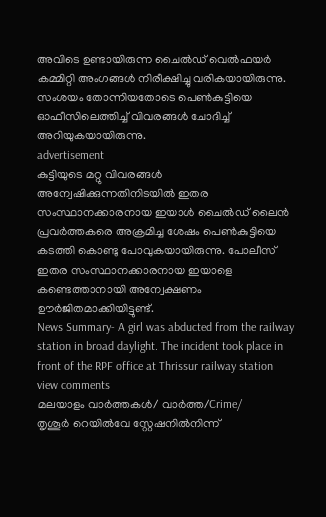അവിടെ ഉണ്ടായിരുന്ന ചൈൽഡ് വെൽഫയർ കമ്മിറ്റി അംഗങ്ങൾ നിരീക്ഷിച്ചു വരികയായിരുന്നു. സംശയം തോന്നിയതോടെ പെൺകുട്ടിയെ ഓഫീസിലെത്തിച്ച് വിവരങ്ങൾ ചോദിച്ച് അറിയുകയായിരുന്നു.
advertisement
കുട്ടിയുടെ മറ്റു വിവരങ്ങൾ അന്വേഷിക്കുന്നതിനിടയിൽ ഇതര സംസ്ഥാനക്കാരനായ ഇയാൾ ചൈൽഡ് ലൈൻ പ്രവർത്തകരെ അക്രമിച്ച ശേഷം പെൺകുട്ടിയെ കടത്തി കൊണ്ടു പോവുകയായിരുന്നു. പോലീസ് ഇതര സംസ്ഥാനക്കാരനായ ഇയാളെ കണ്ടെത്താനായി അന്വേക്ഷണം ഊർജിതമാക്കിയിട്ടുണ്ട്.
News Summary- A girl was abducted from the railway station in broad daylight. The incident took place in front of the RPF office at Thrissur railway station
view comments
മലയാളം വാർത്തകൾ/ വാർത്ത/Crime/
തൃശൂർ റെയിൽവേ സ്റ്റേഷനിൽനിന്ന്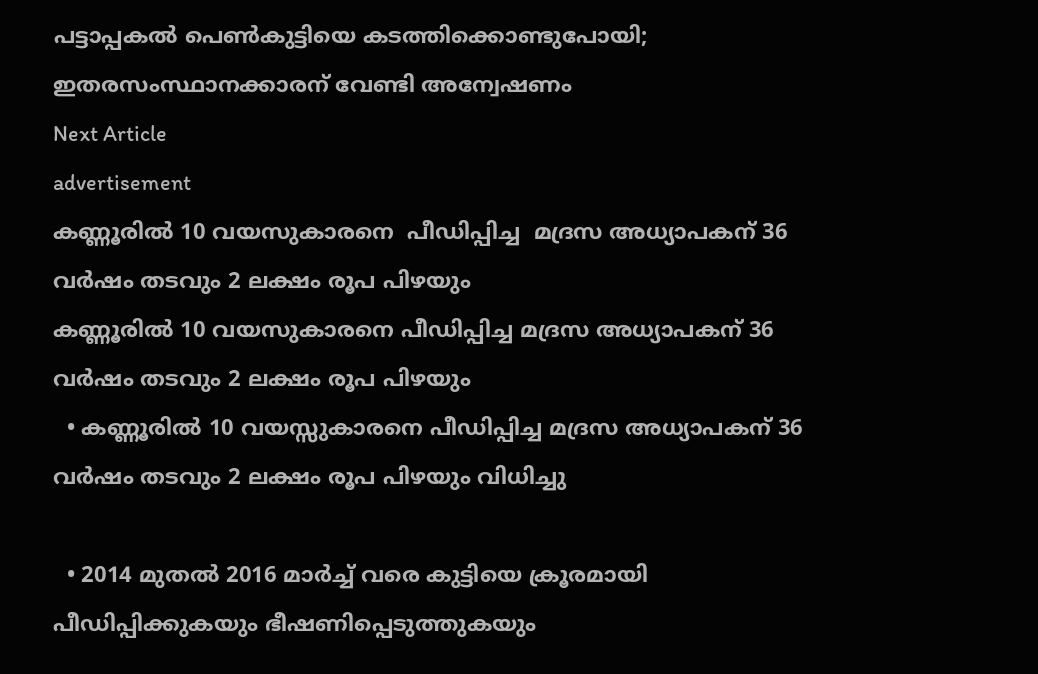പട്ടാപ്പകൽ പെൺകുട്ടിയെ കടത്തിക്കൊണ്ടുപോയി; ഇതരസംസ്ഥാനക്കാരന് വേണ്ടി അന്വേഷണം
Next Article
advertisement
കണ്ണൂരിൽ 10 വയസുകാരനെ  പീഡിപ്പിച്ച  മദ്രസ അധ്യാപകന് 36 വര്‍ഷം തടവും 2 ലക്ഷം രൂപ പിഴയും
കണ്ണൂരിൽ 10 വയസുകാരനെ പീഡിപ്പിച്ച മദ്രസ അധ്യാപകന് 36 വര്‍ഷം തടവും 2 ലക്ഷം രൂപ പിഴയും
  • കണ്ണൂരിൽ 10 വയസ്സുകാരനെ പീഡിപ്പിച്ച മദ്രസ അധ്യാപകന് 36 വർഷം തടവും 2 ലക്ഷം രൂപ പിഴയും വിധിച്ചു

  • 2014 മുതൽ 2016 മാർച്ച് വരെ കുട്ടിയെ ക്രൂരമായി പീഡിപ്പിക്കുകയും ഭീഷണിപ്പെടുത്തുകയും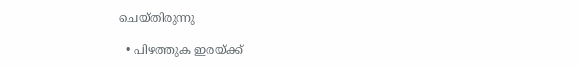ചെയ്തിരുന്നു

  • പിഴത്തുക ഇരയ്ക്ക്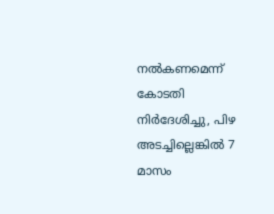നൽകണമെന്ന് കോടതി നിർദേശിച്ചു, പിഴ അടച്ചില്ലെങ്കിൽ 7 മാസം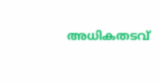അധികതടവ്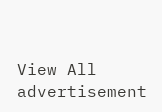View All
advertisement